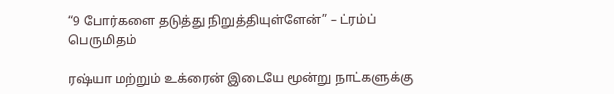“9 போர்களை தடுத்து நிறுத்தியுள்ளேன்” – ட்ரம்ப் பெருமிதம்

ரஷ்யா மற்றும் உக்ரைன் இடையே மூன்று நாட்களுக்கு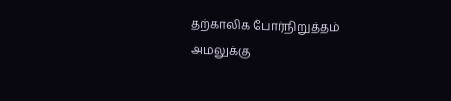தற்காலிக போர்நிறுத்தம் அமலுக்கு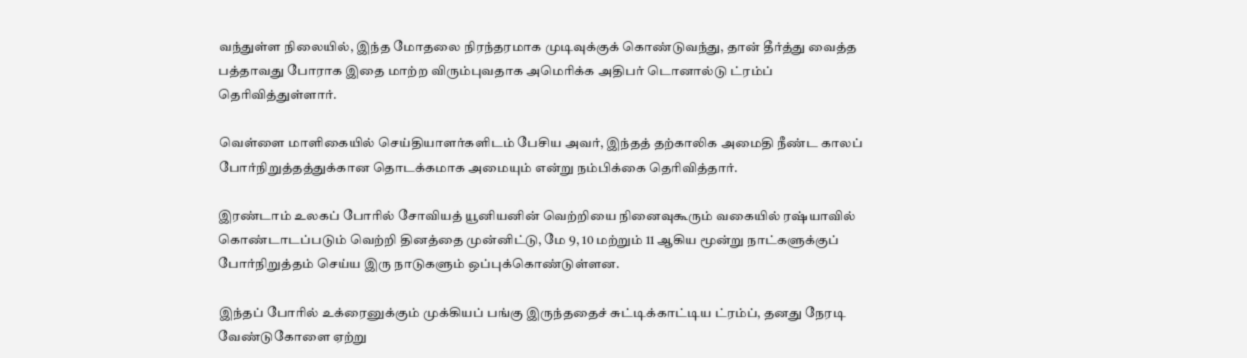வந்துள்ள நிலையில், இந்த மோதலை நிரந்தரமாக முடிவுக்குக் கொண்டுவந்து, தான் தீர்த்து வைத்த பத்தாவது போராக இதை மாற்ற விரும்புவதாக அமெரிக்க அதிபர் டொனால்டு ட்ரம்ப் தெரிவித்துள்ளார்.

வெள்ளை மாளிகையில் செய்தியாளர்களிடம் பேசிய அவர், இந்தத் தற்காலிக அமைதி நீண்ட காலப் போர்நிறுத்தத்துக்கான தொடக்கமாக அமையும் என்று நம்பிக்கை தெரிவித்தார்.

இரண்டாம் உலகப் போரில் சோவியத் யூனியனின் வெற்றியை நினைவுகூரும் வகையில் ரஷ்யாவில் கொண்டாடப்படும் வெற்றி தினத்தை முன்னிட்டு, மே 9, 10 மற்றும் 11 ஆகிய மூன்று நாட்களுக்குப் போர்நிறுத்தம் செய்ய இரு நாடுகளும் ஒப்புக்கொண்டுள்ளன.

இந்தப் போரில் உக்ரைனுக்கும் முக்கியப் பங்கு இருந்ததைச் சுட்டிக்காட்டிய ட்ரம்ப், தனது நேரடி வேண்டுகோளை ஏற்று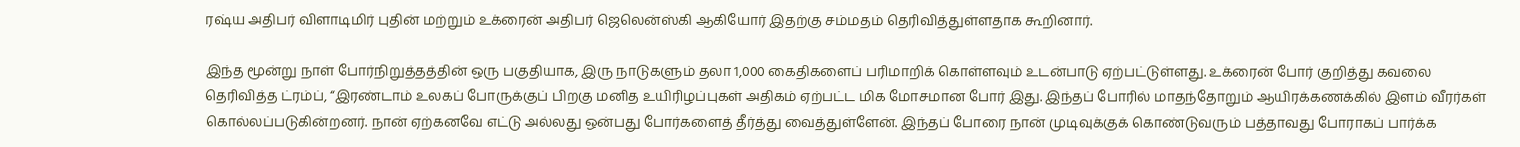ரஷ்ய அதிபர் விளாடிமிர் புதின் மற்றும் உக்ரைன் அதிபர் ஜெலென்ஸ்கி ஆகியோர் இதற்கு சம்மதம் தெரிவித்துள்ளதாக கூறினார்.

இந்த மூன்று நாள் போர்நிறுத்தத்தின் ஒரு பகுதியாக, இரு நாடுகளும் தலா 1,000 கைதிகளைப் பரிமாறிக் கொள்ளவும் உடன்பாடு ஏற்பட்டுள்ளது. உக்ரைன் போர் குறித்து கவலை தெரிவித்த ட்ரம்ப், “இரண்டாம் உலகப் போருக்குப் பிறகு மனித உயிரிழப்புகள் அதிகம் ஏற்பட்ட மிக மோசமான போர் இது. இந்தப் போரில் மாதந்தோறும் ஆயிரக்கணக்கில் இளம் வீரர்கள் கொல்லப்படுகின்றனர். நான் ஏற்கனவே எட்டு அல்லது ஒன்பது போர்களைத் தீர்த்து வைத்துள்ளேன். இந்தப் போரை நான் முடிவுக்குக் கொண்டுவரும் பத்தாவது போராகப் பார்க்க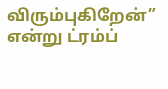விரும்புகிறேன்” என்று ட்ரம்ப்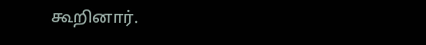கூறினார்.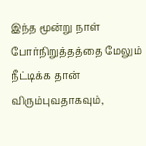இந்த மூன்று நாள் போர்நிறுத்தத்தை மேலும் நீட்டிக்க தான் விரும்புவதாகவும்,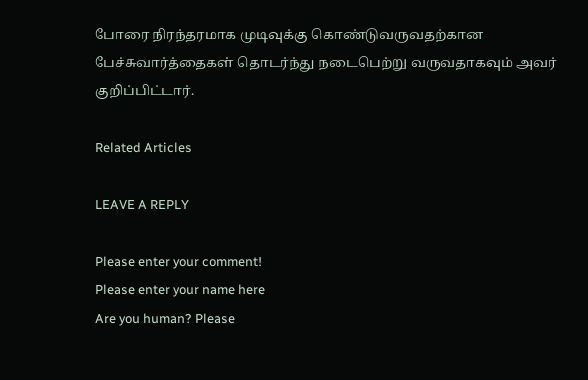போரை நிரந்தரமாக முடிவுக்கு கொண்டுவருவதற்கான பேச்சுவார்த்தைகள் தொடர்ந்து நடைபெற்று வருவதாகவும் அவர் குறிப்பிட்டார்.

Related Articles

LEAVE A REPLY

Please enter your comment!
Please enter your name here
Are you human? Please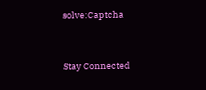solve:Captcha


Stay Connected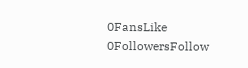0FansLike
0FollowersFollow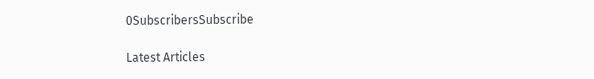0SubscribersSubscribe

Latest Articles